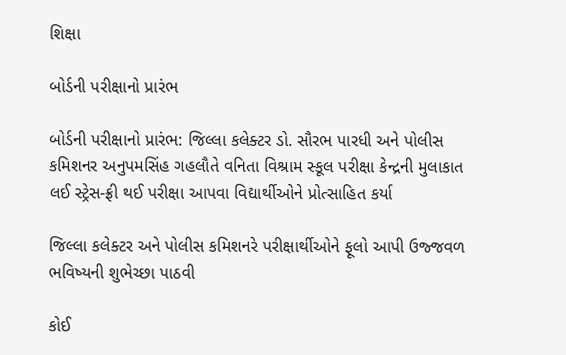શિક્ષા

બોર્ડની પરીક્ષાનો પ્રારંભ

બોર્ડની પરીક્ષાનો પ્રારંભ: જિલ્લા કલેક્ટર ડો. સૌરભ પારધી અને પોલીસ કમિશનર અનુપમસિંહ ગહલૌતે વનિતા વિશ્રામ સ્કૂલ પરીક્ષા કેન્દ્રની મુલાકાત લઈ સ્ટ્રેસ-ફ્રી થઈ પરીક્ષા આપવા વિદ્યાર્થીઓને પ્રોત્સાહિત કર્યા

જિલ્લા કલેક્ટર અને પોલીસ કમિશનરે પરીક્ષાર્થીઓને ફૂલો આપી ઉજ્જવળ ભવિષ્યની શુભેચ્છા પાઠવી

કોઈ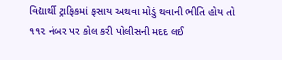વિદ્યાર્થી ટ્રાફિકમાં ફસાય અથવા મોડું થવાની ભીતિ હોય તો ૧૧૨ નંબર પર કોલ કરી પોલીસની મદદ લઈ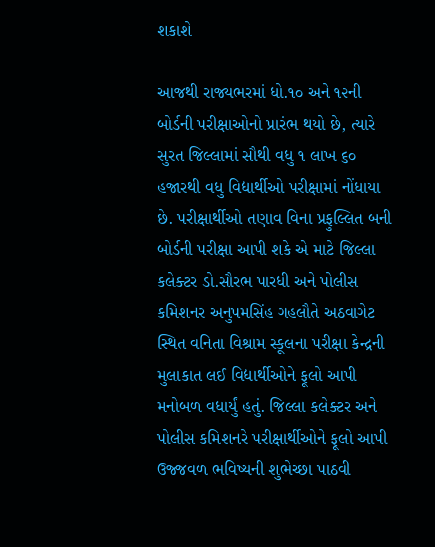શકાશે

આજથી રાજ્યભરમાં ધો.૧૦ અને ૧૨ની બોર્ડની પરીક્ષાઓનો પ્રારંભ થયો છે, ત્યારે સુરત જિલ્લામાં સૌથી વધુ ૧ લાખ ૬૦ હજારથી વધુ વિદ્યાર્થીઓ પરીક્ષામાં નોંધાયા છે. પરીક્ષાર્થીઓ તણાવ વિના પ્રફુલ્લિત બની બોર્ડની પરીક્ષા આપી શકે એ માટે જિલ્લા કલેક્ટર ડો.સૌરભ પારધી અને પોલીસ કમિશનર અનુપમસિંહ ગહલૌતે અઠવાગેટ સ્થિત વનિતા વિશ્રામ સ્કૂલના પરીક્ષા કેન્દ્રની મુલાકાત લઈ વિદ્યાર્થીઓને ફૂલો આપી મનોબળ વધાર્યું હતું. જિલ્લા કલેક્ટર અને પોલીસ કમિશનરે પરીક્ષાર્થીઓને ફૂલો આપી ઉજ્જવળ ભવિષ્યની શુભેચ્છા પાઠવી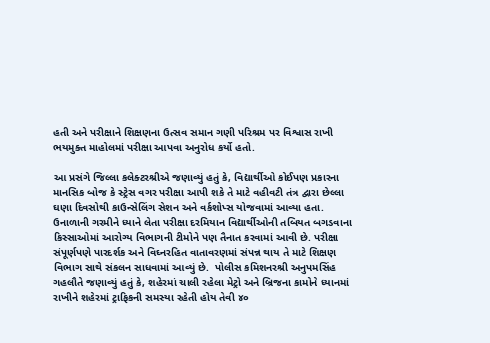હતી અને પરીક્ષાને શિક્ષણના ઉત્સવ સમાન ગણી પરિશ્રમ પર વિશ્વાસ રાખી ભયમુક્ત માહોલમાં પરીક્ષા આપવા અનુરોધ કર્યો હતો.

આ પ્રસંગે જિલ્લા કલેક્ટરશ્રીએ જણાવ્યું હતું કે, વિદ્યાર્થીઓ કોઈપણ પ્રકારના માનસિક બોજ કે સ્ટ્રેસ વગર પરીક્ષા આપી શકે તે માટે વહીવટી તંત્ર દ્વારા છેલ્લા ઘણા દિવસોથી કાઉન્સેલિંગ સેશન અને વર્કશોપ્સ યોજવામાં આવ્યા હતા. ઉનાળાની ગરમીને ધ્યાને લેતા પરીક્ષા દરમિયાન વિદ્યાર્થીઓની તબિયત બગડવાના કિસ્સાઓમાં આરોગ્ય વિભાગની ટીમોને પણ તૈનાત કરવામાં આવી છે. પરીક્ષા સંપૂર્ણપણે પારદર્શક અને વિઘ્નરહિત વાતાવરણમાં સંપન્ન થાય તે માટે શિક્ષણ વિભાગ સાથે સંકલન સાધવામાં આવ્યું છે.  પોલીસ કમિશનરશ્રી અનુપમસિંહ ગહલૌતે જણાવ્યું હતું કે, શહેરમાં ચાલી રહેલા મેટ્રો અને બ્રિજના કામોને ધ્યાનમાં રાખીને શહેરમાં ટ્રાફિકની સમસ્યા રહેતી હોય તેવી ૪૦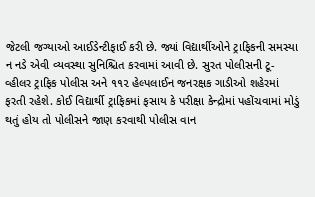જેટલી જગ્યાઓ આઈડેન્ટીફાઈ કરી છે. જ્યાં વિદ્યાર્થીઓને ટ્રાફિકની સમસ્યા ન નડે એવી વ્યવસ્થા સુનિશ્ચિત કરવામાં આવી છે. સુરત પોલીસની ટૂ-વ્હીલર ટ્રાફિક પોલીસ અને ૧૧૨ હેલ્પલાઈન જનરક્ષક ગાડીઓ શહેરમાં ફરતી રહેશે. કોઈ વિદ્યાર્થી ટ્રાફિકમાં ફસાય કે પરીક્ષા કેન્દ્રોમાં પહોંચવામાં મોડું થતું હોય તો પોલીસને જાણ કરવાથી પોલીસ વાન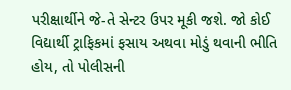પરીક્ષાર્થીને જે-તે સેન્ટર ઉપર મૂકી જશે. જો કોઈ વિદ્યાર્થી ટ્રાફિકમાં ફસાય અથવા મોડું થવાની ભીતિ હોય, તો પોલીસની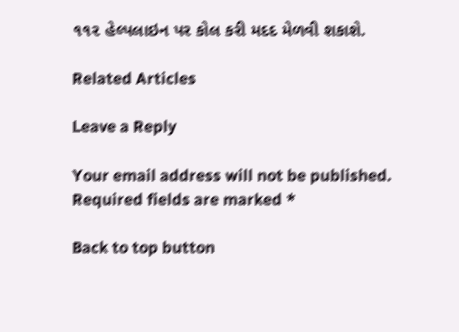૧૧૨ હેલ્પલાઇન પર કોલ કરી મદદ મેળવી શકાશે.

Related Articles

Leave a Reply

Your email address will not be published. Required fields are marked *

Back to top button